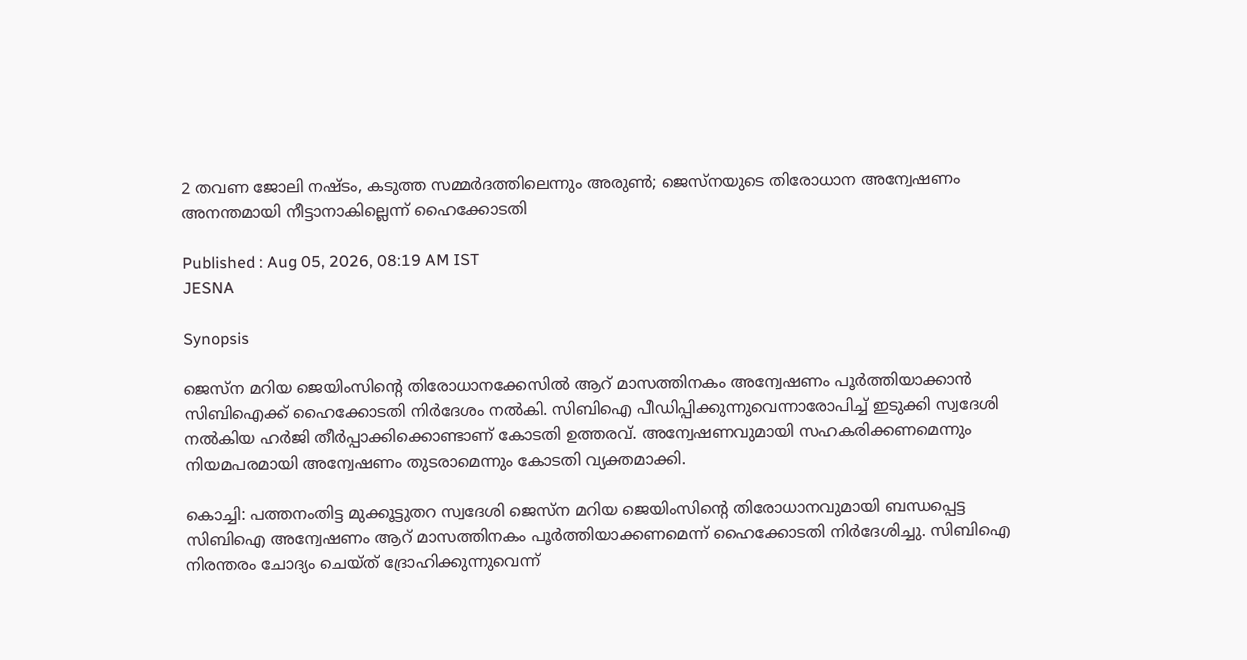2 തവണ ജോലി നഷ്ടം, കടുത്ത സമ്മർദത്തിലെന്നും അരുൺ; ജെസ്നയുടെ തിരോധാന അന്വേഷണം അനന്തമായി നീട്ടാനാകില്ലെന്ന് ഹൈക്കോടതി

Published : Aug 05, 2026, 08:19 AM IST
JESNA

Synopsis

ജെസ്ന മറിയ ജെയിംസിന്‍റെ തിരോധാനക്കേസിൽ ആറ് മാസത്തിനകം അന്വേഷണം പൂർത്തിയാക്കാൻ സിബിഐക്ക് ഹൈക്കോടതി നിർദേശം നൽകി. സിബിഐ പീഡിപ്പിക്കുന്നുവെന്നാരോപിച്ച് ഇടുക്കി സ്വദേശി നൽകിയ ഹർജി തീർപ്പാക്കിക്കൊണ്ടാണ് കോടതി ഉത്തരവ്. അന്വേഷണവുമായി സഹകരിക്കണമെന്നും നിയമപരമായി അന്വേഷണം തുടരാമെന്നും കോടതി വ്യക്തമാക്കി.

കൊച്ചി: പത്തനംതിട്ട മുക്കൂട്ടുതറ സ്വദേശി ജെസ്ന മറിയ ജെയിംസിന്‍റെ തിരോധാനവുമായി ബന്ധപ്പെട്ട സിബിഐ അന്വേഷണം ആറ് മാസത്തിനകം പൂർത്തിയാക്കണമെന്ന് ഹൈക്കോടതി നിർദേശിച്ചു. സിബിഐ നിരന്തരം ചോദ്യം ചെയ്ത് ദ്രോഹിക്കുന്നുവെന്ന്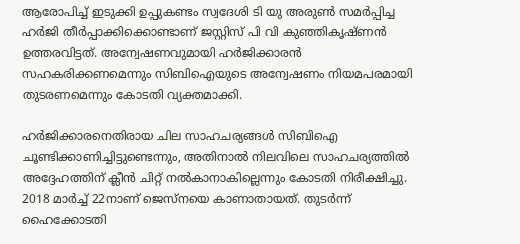ആരോപിച്ച് ഇടുക്കി ഉപ്പുകണ്ടം സ്വദേശി ടി യു അരുൺ സമർപ്പിച്ച ഹർജി തീർപ്പാക്കിക്കൊണ്ടാണ് ജസ്റ്റിസ് പി വി കുഞ്ഞികൃഷ്ണൻ ഉത്തരവിട്ടത്. അന്വേഷണവുമായി ഹർജിക്കാരൻ സഹകരിക്കണമെന്നും സിബിഐയുടെ അന്വേഷണം നിയമപരമായി തുടരണമെന്നും കോടതി വ്യക്തമാക്കി.

ഹർജിക്കാരനെതിരായ ചില സാഹചര്യങ്ങൾ സിബിഐ ചൂണ്ടിക്കാണിച്ചിട്ടുണ്ടെന്നും, അതിനാൽ നിലവിലെ സാഹചര്യത്തിൽ അദ്ദേഹത്തിന് ക്ലീൻ ചിറ്റ് നൽകാനാകില്ലെന്നും കോടതി നിരീക്ഷിച്ചു. 2018 മാർച്ച് 22നാണ് ജെസ്നയെ കാണാതായത്. തുടർന്ന് ഹൈക്കോടതി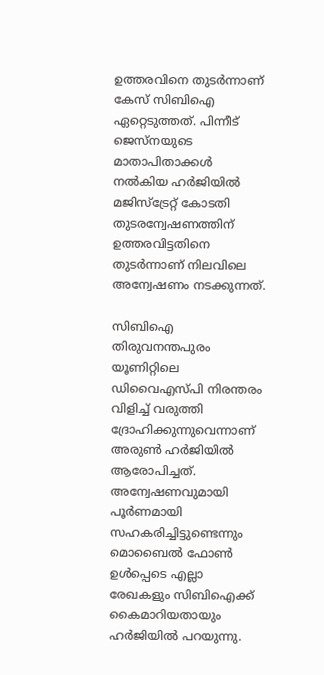ഉത്തരവിനെ തുടർന്നാണ് കേസ് സിബിഐ ഏറ്റെടുത്തത്. പിന്നീട് ജെസ്നയുടെ മാതാപിതാക്കൾ നൽകിയ ഹർജിയിൽ മജിസ്ട്രേറ്റ് കോടതി തുടരന്വേഷണത്തിന് ഉത്തരവിട്ടതിനെ തുടർന്നാണ് നിലവിലെ അന്വേഷണം നടക്കുന്നത്.

സിബിഐ തിരുവനന്തപുരം യൂണിറ്റിലെ ഡിവൈഎസ്പി നിരന്തരം വിളിച്ച് വരുത്തി ദ്രോഹിക്കുന്നുവെന്നാണ് അരുൺ ഹർജിയിൽ ആരോപിച്ചത്. അന്വേഷണവുമായി പൂർണമായി സഹകരിച്ചിട്ടുണ്ടെന്നും മൊബൈൽ ഫോൺ ഉൾപ്പെടെ എല്ലാ രേഖകളും സിബിഐക്ക് കൈമാറിയതായും ഹർജിയിൽ പറയുന്നു.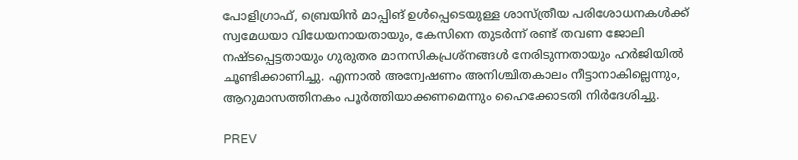പോളിഗ്രാഫ്, ബ്രെയിൻ മാപ്പിങ് ഉൾപ്പെടെയുള്ള ശാസ്ത്രീയ പരിശോധനകൾക്ക് സ്വമേധയാ വിധേയനായതായും, കേസിനെ തുടർന്ന് രണ്ട് തവണ ജോലി നഷ്ടപ്പെട്ടതായും ഗുരുതര മാനസികപ്രശ്നങ്ങൾ നേരിടുന്നതായും ഹർജിയിൽ ചൂണ്ടിക്കാണിച്ചു. എന്നാൽ അന്വേഷണം അനിശ്ചിതകാലം നീട്ടാനാകില്ലെന്നും, ആറുമാസത്തിനകം പൂർത്തിയാക്കണമെന്നും ഹൈക്കോടതി നിർദേശിച്ചു.

PREV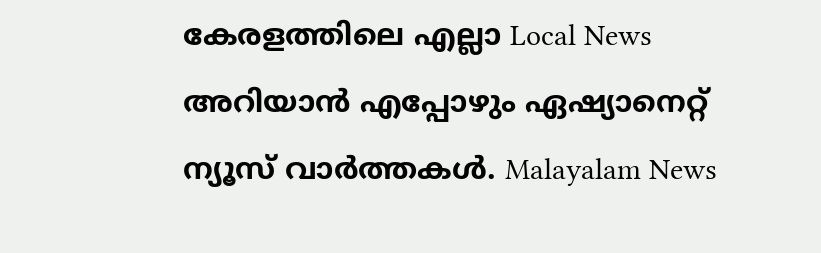കേരളത്തിലെ എല്ലാ Local News അറിയാൻ എപ്പോഴും ഏഷ്യാനെറ്റ് ന്യൂസ് വാർത്തകൾ. Malayalam News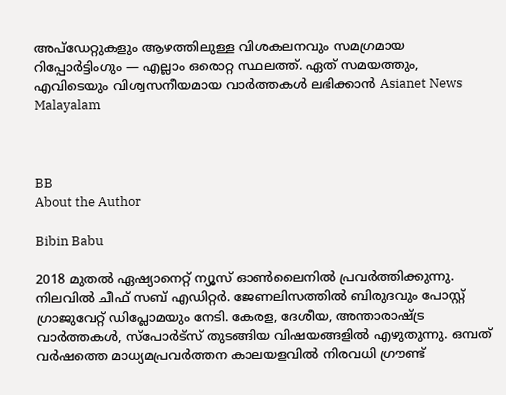അപ്‌ഡേറ്റുകളും ആഴത്തിലുള്ള വിശകലനവും സമഗ്രമായ റിപ്പോർട്ടിംഗും — എല്ലാം ഒരൊറ്റ സ്ഥലത്ത്. ഏത് സമയത്തും, എവിടെയും വിശ്വസനീയമായ വാർത്തകൾ ലഭിക്കാൻ Asianet News Malayalam



BB
About the Author

Bibin Babu

2018 മുതല്‍ ഏഷ്യാനെറ്റ് ന്യൂസ് ഓണ്‍ലൈനില്‍ പ്രവര്‍ത്തിക്കുന്നു. നിലവില്‍ ചീഫ് സബ് എഡിറ്റർ. ജേണലിസത്തില്‍ ബിരുദവും പോസ്റ്റ് ഗ്രാജുവേറ്റ് ഡിപ്ലോമയും നേടി. കേരള, ദേശീയ, അന്താരാഷ്ട്ര വാര്‍ത്തകള്‍, സ്പോര്‍ട്സ് തുടങ്ങിയ വിഷയങ്ങളില്‍ എഴുതുന്നു. ഒമ്പത് വര്‍ഷത്തെ മാധ്യമപ്രവര്‍ത്തന കാലയളവില്‍ നിരവധി ഗ്രൗണ്ട്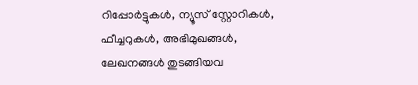റിപ്പോര്‍ട്ടുകള്‍, ന്യൂസ് സ്റ്റോറികള്‍, ഫീച്ചറുകള്‍, അഭിമുഖങ്ങള്‍, ലേഖനങ്ങള്‍ തുടങ്ങിയവ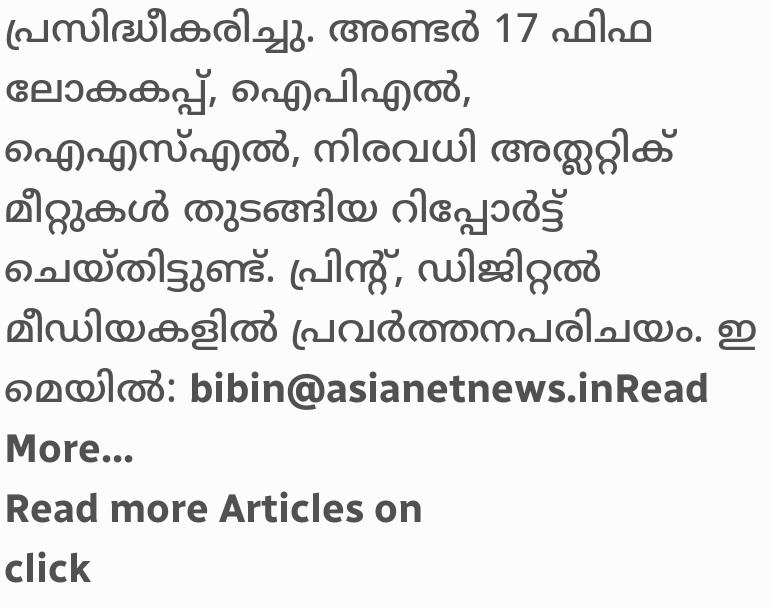പ്രസിദ്ധീകരിച്ചു. അണ്ടര്‍ 17 ഫിഫ ലോകകപ്പ്, ഐപിഎൽ, ഐഎസ്എൽ, നിരവധി അത്ലറ്റിക് മീറ്റുകൾ തുടങ്ങിയ റിപ്പോര്‍ട്ട് ചെയ്തിട്ടുണ്ട്. പ്രിന്‍റ്, ഡിജിറ്റല്‍ മീഡിയകളില്‍ പ്രവര്‍ത്തനപരിചയം. ഇ മെയില്‍: bibin@asianetnews.inRead More...
Read more Articles on
click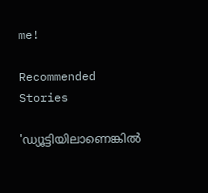me!

Recommended Stories

'ഡ്യൂട്ടിയിലാണെങ്കിൽ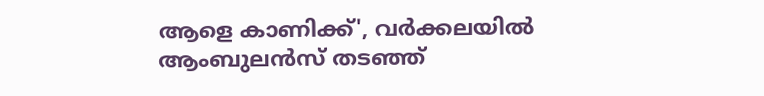ആളെ കാണിക്ക്', വർക്കലയിൽ ആംബുലൻസ് തടഞ്ഞ്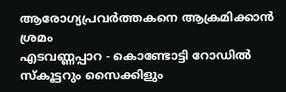ആരോഗ്യപ്രവർത്തകനെ ആക്രമിക്കാൻ ശ്രമം
എടവണ്ണപ്പാറ - കൊണ്ടോട്ടി റോഡിൽ സ്കൂട്ടറും സൈക്കിളും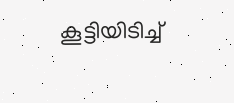കൂട്ടിയിടിച്ച്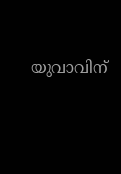യുവാവിന്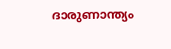ദാരുണാന്ത്യം